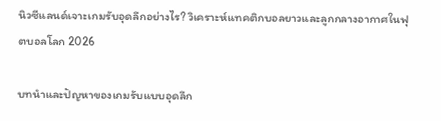นิวซีแลนด์เจาะเกมรับอุดลึกอย่างไร? วิเคราะห์แทคติกบอลยาวและลูกกลางอากาศในฟุตบอลโลก 2026

บทนำและปัญหาของเกมรับแบบอุดลึก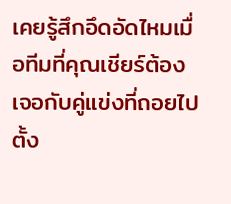เคยรู้สึกอึดอัดไหมเมื่อทีมที่คุณเชียร์ต้องเจอกับคู่แข่งที่ถอยไปตั้ง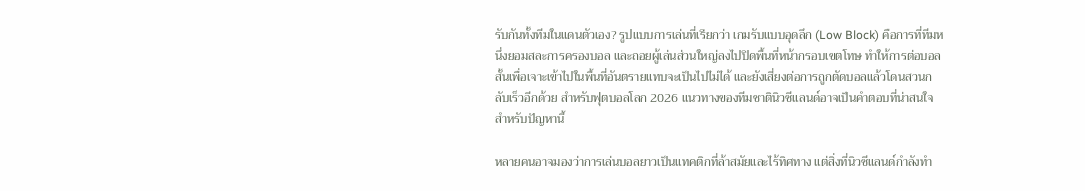รับกันทั้งทีมในแดนตัวเอง? รูปแบบการเล่นที่เรียกว่า เกมรับแบบอุดลึก (Low Block) คือการที่ทีมหนึ่งยอมสละการครองบอล และถอยผู้เล่นส่วนใหญ่ลงไปปิดพื้นที่หน้ากรอบเขตโทษ ทำให้การต่อบอลสั้นเพื่อเจาะเข้าไปในพื้นที่อันตรายแทบจะเป็นไปไม่ได้ และยังเสี่ยงต่อการถูกตัดบอลแล้วโดนสวนกลับเร็วอีกด้วย สำหรับฟุตบอลโลก 2026 แนวทางของทีมชาตินิวซีแลนด์อาจเป็นคำตอบที่น่าสนใจสำหรับปัญหานี้

หลายคนอาจมองว่าการเล่นบอลยาวเป็นแทคติกที่ล้าสมัยและไร้ทิศทาง แต่สิ่งที่นิวซีแลนด์กำลังทำ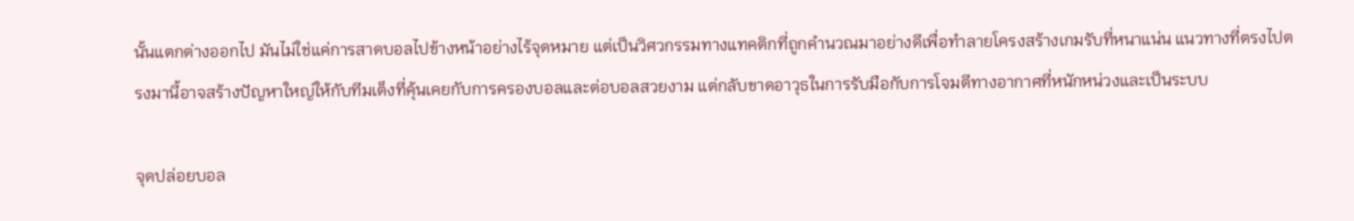นั้นแตกต่างออกไป มันไม่ใช่แค่การสาดบอลไปข้างหน้าอย่างไร้จุดหมาย แต่เป็นวิศวกรรมทางแทคติกที่ถูกคำนวณมาอย่างดีเพื่อทำลายโครงสร้างเกมรับที่หนาแน่น แนวทางที่ตรงไปตรงมานี้อาจสร้างปัญหาใหญ่ให้กับทีมเต็งที่คุ้นเคยกับการครองบอลและต่อบอลสวยงาม แต่กลับขาดอาวุธในการรับมือกับการโจมตีทางอากาศที่หนักหน่วงและเป็นระบบ

จุดปล่อยบอล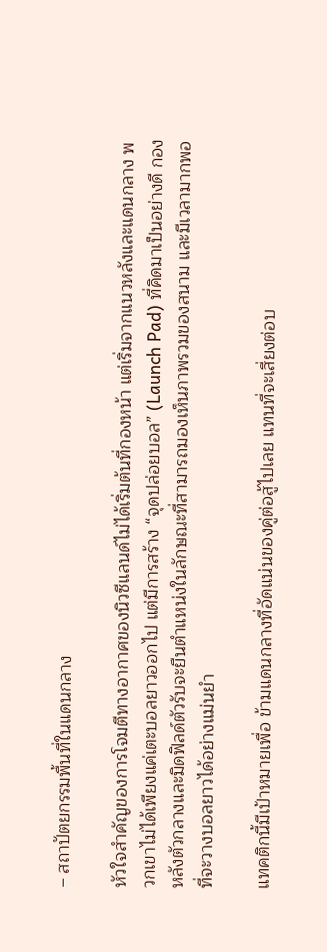– สถาปัตยกรรมพื้นที่ในแดนกลาง

หัวใจสำคัญของการโจมตีทางอากาศของนิวซีแลนด์ไม่ได้เริ่มต้นที่กองหน้า แต่เริ่มจากแนวหลังและแดนกลาง พวกเขาไม่ได้เพียงแค่เตะบอลยาวออกไป แต่มีการสร้าง “จุดปล่อยบอล” (Launch Pad) ที่คิดมาเป็นอย่างดี กองหลังตัวกลางและมิดฟิลด์ตัวรับจะยืนตำแหน่งในลักษณะที่สามารถมองเห็นภาพรวมของสนาม และมีเวลามากพอที่จะวางบอลยาวได้อย่างแม่นยำ

แทคติกนี้มีเป้าหมายเพื่อ ข้ามแดนกลางที่อัดแน่นของคู่ต่อสู้ไปเลย แทนที่จะเสี่ยงต่อบ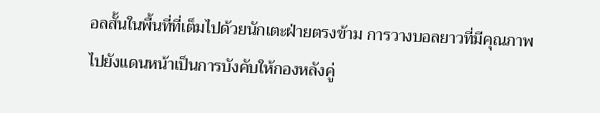อลสั้นในพื้นที่ที่เต็มไปด้วยนักเตะฝ่ายตรงข้าม การวางบอลยาวที่มีคุณภาพไปยังแดนหน้าเป็นการบังคับให้กองหลังคู่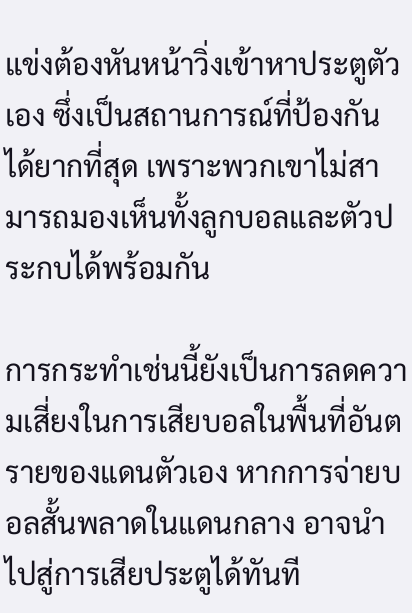แข่งต้องหันหน้าวิ่งเข้าหาประตูตัวเอง ซึ่งเป็นสถานการณ์ที่ป้องกันได้ยากที่สุด เพราะพวกเขาไม่สามารถมองเห็นทั้งลูกบอลและตัวประกบได้พร้อมกัน

การกระทำเช่นนี้ยังเป็นการลดความเสี่ยงในการเสียบอลในพื้นที่อันตรายของแดนตัวเอง หากการจ่ายบอลสั้นพลาดในแดนกลาง อาจนำไปสู่การเสียประตูได้ทันที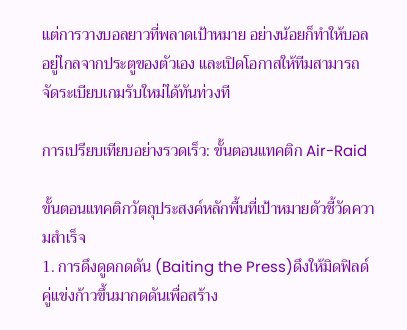แต่การวางบอลยาวที่พลาดเป้าหมาย อย่างน้อยก็ทำให้บอลอยู่ไกลจากประตูของตัวเอง และเปิดโอกาสให้ทีมสามารถจัดระเบียบเกมรับใหม่ได้ทันท่วงที

การเปรียบเทียบอย่างรวดเร็ว: ขั้นตอนแทคติก Air-Raid

ขั้นตอนแทคติกวัตถุประสงค์หลักพื้นที่เป้าหมายตัวชี้วัดความสำเร็จ
1. การดึงดูดกดดัน (Baiting the Press)ดึงให้มิดฟิลด์คู่แข่งก้าวขึ้นมากดดันเพื่อสร้าง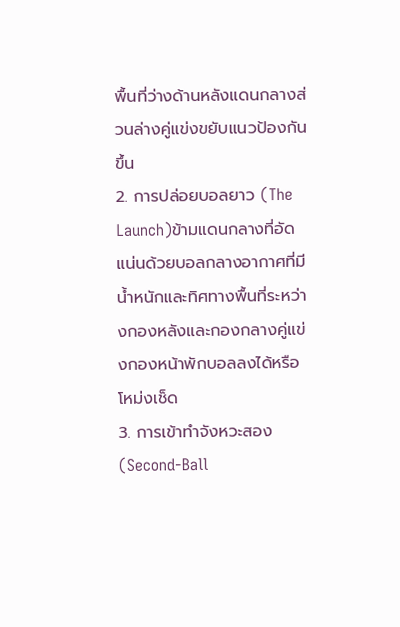พื้นที่ว่างด้านหลังแดนกลางส่วนล่างคู่แข่งขยับแนวป้องกันขึ้น
2. การปล่อยบอลยาว (The Launch)ข้ามแดนกลางที่อัดแน่นด้วยบอลกลางอากาศที่มีน้ำหนักและทิศทางพื้นที่ระหว่างกองหลังและกองกลางคู่แข่งกองหน้าพักบอลลงได้หรือโหม่งเช็ด
3. การเข้าทำจังหวะสอง (Second-Ball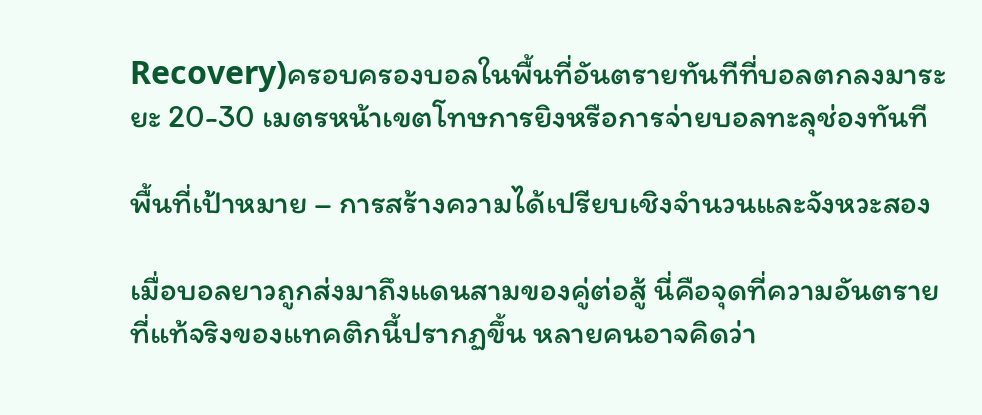Recovery)ครอบครองบอลในพื้นที่อันตรายทันทีที่บอลตกลงมาระยะ 20-30 เมตรหน้าเขตโทษการยิงหรือการจ่ายบอลทะลุช่องทันที

พื้นที่เป้าหมาย – การสร้างความได้เปรียบเชิงจำนวนและจังหวะสอง

เมื่อบอลยาวถูกส่งมาถึงแดนสามของคู่ต่อสู้ นี่คือจุดที่ความอันตรายที่แท้จริงของแทคติกนี้ปรากฏขึ้น หลายคนอาจคิดว่า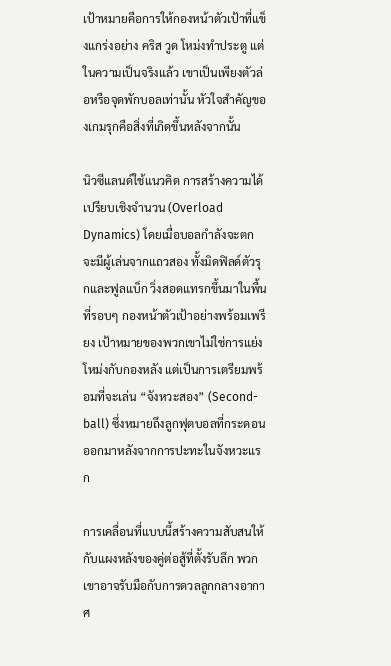เป้าหมายคือการให้กองหน้าตัวเป้าที่แข็งแกร่งอย่าง คริส วูด โหม่งทำประตู แต่ในความเป็นจริงแล้ว เขาเป็นเพียงตัวล่อหรือจุดพักบอลเท่านั้น หัวใจสำคัญของเกมรุกคือสิ่งที่เกิดขึ้นหลังจากนั้น

นิวซีแลนด์ใช้แนวคิด การสร้างความได้เปรียบเชิงจำนวน (Overload Dynamics) โดยเมื่อบอลกำลังจะตก จะมีผู้เล่นจากแถวสอง ทั้งมิดฟิลด์ตัวรุกและฟูลแบ็ก วิ่งสอดแทรกขึ้นมาในพื้นที่รอบๆ กองหน้าตัวเป้าอย่างพร้อมเพรียง เป้าหมายของพวกเขาไม่ใช่การแย่งโหม่งกับกองหลัง แต่เป็นการเตรียมพร้อมที่จะเล่น “จังหวะสอง” (Second-ball) ซึ่งหมายถึงลูกฟุตบอลที่กระดอนออกมาหลังจากการปะทะในจังหวะแรก

การเคลื่อนที่แบบนี้สร้างความสับสนให้กับแผงหลังของคู่ต่อสู้ที่ตั้งรับลึก พวกเขาอาจรับมือกับการดวลลูกกลางอากาศ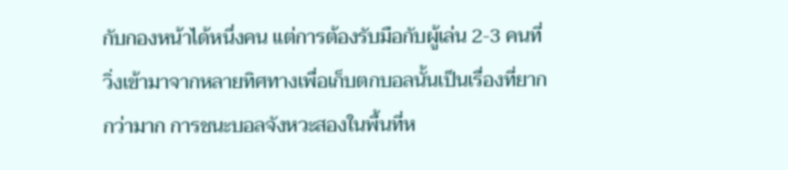กับกองหน้าได้หนึ่งคน แต่การต้องรับมือกับผู้เล่น 2-3 คนที่วิ่งเข้ามาจากหลายทิศทางเพื่อเก็บตกบอลนั้นเป็นเรื่องที่ยากกว่ามาก การชนะบอลจังหวะสองในพื้นที่ห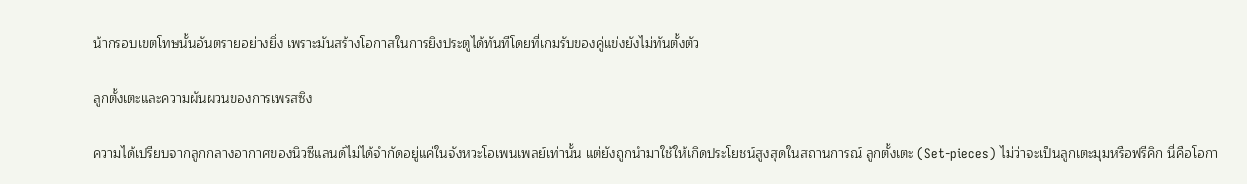น้ากรอบเขตโทษนั้นอันตรายอย่างยิ่ง เพราะมันสร้างโอกาสในการยิงประตูได้ทันทีโดยที่เกมรับของคู่แข่งยังไม่ทันตั้งตัว

ลูกตั้งเตะและความผันผวนของการเพรสซิง

ความได้เปรียบจากลูกกลางอากาศของนิวซีแลนด์ไม่ได้จำกัดอยู่แค่ในจังหวะโอเพนเพลย์เท่านั้น แต่ยังถูกนำมาใช้ให้เกิดประโยชน์สูงสุดในสถานการณ์ ลูกตั้งเตะ (Set-pieces) ไม่ว่าจะเป็นลูกเตะมุมหรือฟรีคิก นี่คือโอกา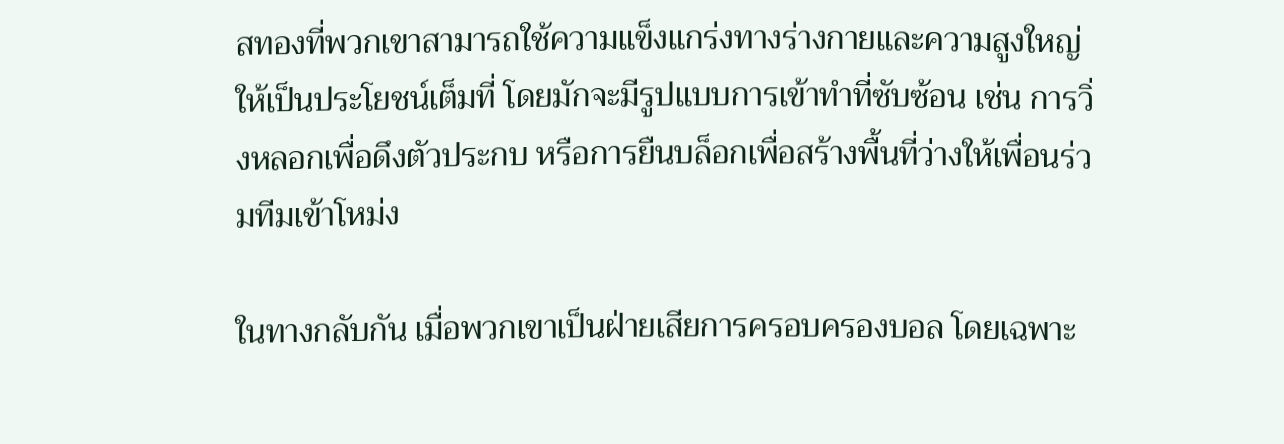สทองที่พวกเขาสามารถใช้ความแข็งแกร่งทางร่างกายและความสูงใหญ่ให้เป็นประโยชน์เต็มที่ โดยมักจะมีรูปแบบการเข้าทำที่ซับซ้อน เช่น การวิ่งหลอกเพื่อดึงตัวประกบ หรือการยืนบล็อกเพื่อสร้างพื้นที่ว่างให้เพื่อนร่วมทีมเข้าโหม่ง

ในทางกลับกัน เมื่อพวกเขาเป็นฝ่ายเสียการครอบครองบอล โดยเฉพาะ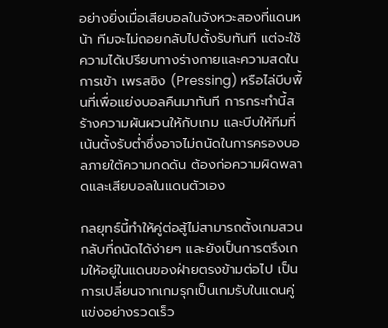อย่างยิ่งเมื่อเสียบอลในจังหวะสองที่แดนหน้า ทีมจะไม่ถอยกลับไปตั้งรับทันที แต่จะใช้ความได้เปรียบทางร่างกายและความสดในการเข้า เพรสซิง (Pressing) หรือไล่บีบพื้นที่เพื่อแย่งบอลคืนมาทันที การกระทำนี้สร้างความผันผวนให้กับเกม และบีบให้ทีมที่เน้นตั้งรับต่ำซึ่งอาจไม่ถนัดในการครองบอลภายใต้ความกดดัน ต้องก่อความผิดพลาดและเสียบอลในแดนตัวเอง

กลยุทธ์นี้ทำให้คู่ต่อสู้ไม่สามารถตั้งเกมสวนกลับที่ถนัดได้ง่ายๆ และยังเป็นการตรึงเกมให้อยู่ในแดนของฝ่ายตรงข้ามต่อไป เป็นการเปลี่ยนจากเกมรุกเป็นเกมรับในแดนคู่แข่งอย่างรวดเร็ว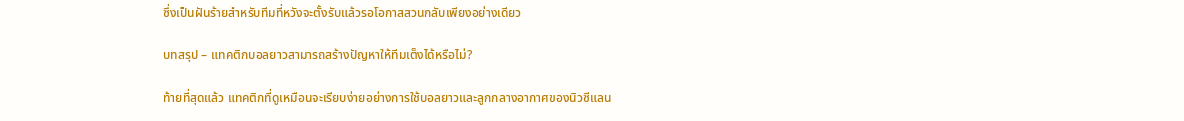ซึ่งเป็นฝันร้ายสำหรับทีมที่หวังจะตั้งรับแล้วรอโอกาสสวนกลับเพียงอย่างเดียว

บทสรุป – แทคติกบอลยาวสามารถสร้างปัญหาให้ทีมเต็งได้หรือไม่?

ท้ายที่สุดแล้ว แทคติกที่ดูเหมือนจะเรียบง่ายอย่างการใช้บอลยาวและลูกกลางอากาศของนิวซีแลน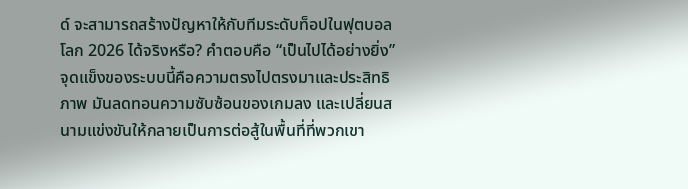ด์ จะสามารถสร้างปัญหาให้กับทีมระดับท็อปในฟุตบอลโลก 2026 ได้จริงหรือ? คำตอบคือ “เป็นไปได้อย่างยิ่ง” จุดแข็งของระบบนี้คือความตรงไปตรงมาและประสิทธิภาพ มันลดทอนความซับซ้อนของเกมลง และเปลี่ยนสนามแข่งขันให้กลายเป็นการต่อสู้ในพื้นที่ที่พวกเขา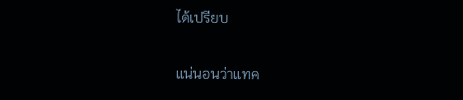ได้เปรียบ

แน่นอนว่าแทค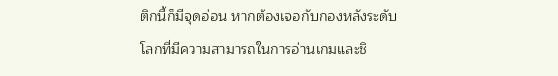ติกนี้ก็มีจุดอ่อน หากต้องเจอกับกองหลังระดับโลกที่มีความสามารถในการอ่านเกมและชิ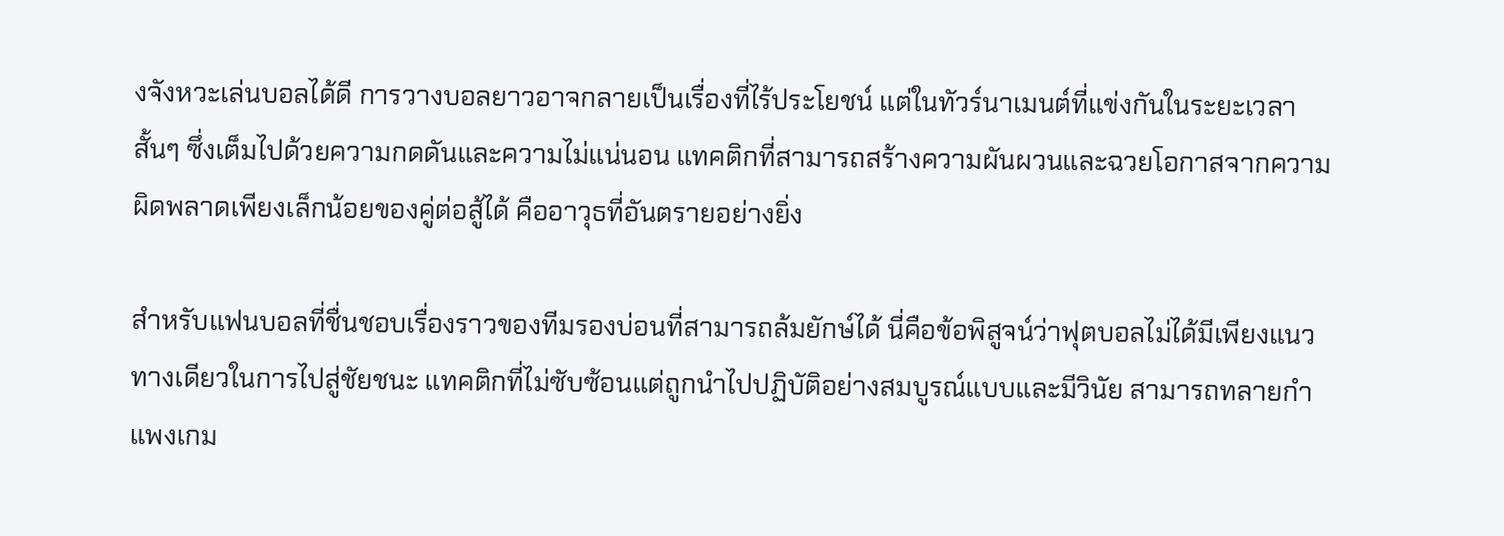งจังหวะเล่นบอลได้ดี การวางบอลยาวอาจกลายเป็นเรื่องที่ไร้ประโยชน์ แต่ในทัวร์นาเมนต์ที่แข่งกันในระยะเวลาสั้นๆ ซึ่งเต็มไปด้วยความกดดันและความไม่แน่นอน แทคติกที่สามารถสร้างความผันผวนและฉวยโอกาสจากความผิดพลาดเพียงเล็กน้อยของคู่ต่อสู้ได้ คืออาวุธที่อันตรายอย่างยิ่ง

สำหรับแฟนบอลที่ชื่นชอบเรื่องราวของทีมรองบ่อนที่สามารถล้มยักษ์ได้ นี่คือข้อพิสูจน์ว่าฟุตบอลไม่ได้มีเพียงแนวทางเดียวในการไปสู่ชัยชนะ แทคติกที่ไม่ซับซ้อนแต่ถูกนำไปปฏิบัติอย่างสมบูรณ์แบบและมีวินัย สามารถทลายกำแพงเกม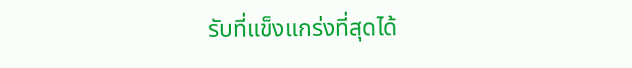รับที่แข็งแกร่งที่สุดได้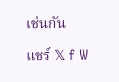เช่นกัน

แชร์ 𝕏 f W